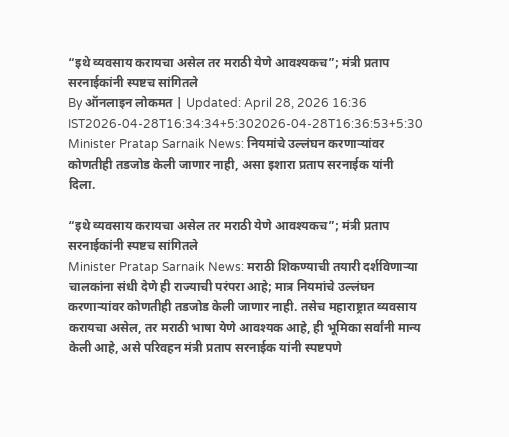“इथे व्यवसाय करायचा असेल तर मराठी येणे आवश्यकच”; मंत्री प्रताप सरनाईकांनी स्पष्टच सांगितले
By ऑनलाइन लोकमत | Updated: April 28, 2026 16:36 IST2026-04-28T16:34:34+5:302026-04-28T16:36:53+5:30
Minister Pratap Sarnaik News: नियमांचे उल्लंघन करणाऱ्यांवर कोणतीही तडजोड केली जाणार नाही, असा इशारा प्रताप सरनाईक यांनी दिला.

“इथे व्यवसाय करायचा असेल तर मराठी येणे आवश्यकच”; मंत्री प्रताप सरनाईकांनी स्पष्टच सांगितले
Minister Pratap Sarnaik News: मराठी शिकण्याची तयारी दर्शविणाऱ्या चालकांना संधी देणे ही राज्याची परंपरा आहे; मात्र नियमांचे उल्लंघन करणाऱ्यांवर कोणतीही तडजोड केली जाणार नाही. तसेच महाराष्ट्रात व्यवसाय करायचा असेल, तर मराठी भाषा येणे आवश्यक आहे, ही भूमिका सर्वांनी मान्य केली आहे, असे परिवहन मंत्री प्रताप सरनाईक यांनी स्पष्टपणे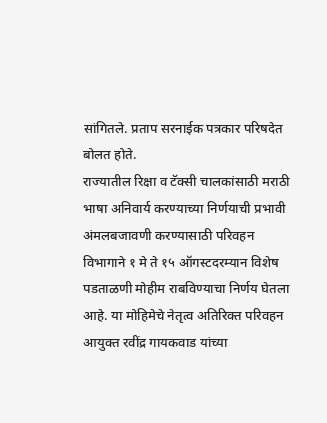सांगितले. प्रताप सरनाईक पत्रकार परिषदेत बोलत होते.
राज्यातील रिक्षा व टॅक्सी चालकांसाठी मराठी भाषा अनिवार्य करण्याच्या निर्णयाची प्रभावी अंमलबजावणी करण्यासाठी परिवहन विभागाने १ मे ते १५ ऑगस्टदरम्यान विशेष पडताळणी मोहीम राबविण्याचा निर्णय घेतला आहे. या मोहिमेचे नेतृत्व अतिरिक्त परिवहन आयुक्त रवींद्र गायकवाड यांच्या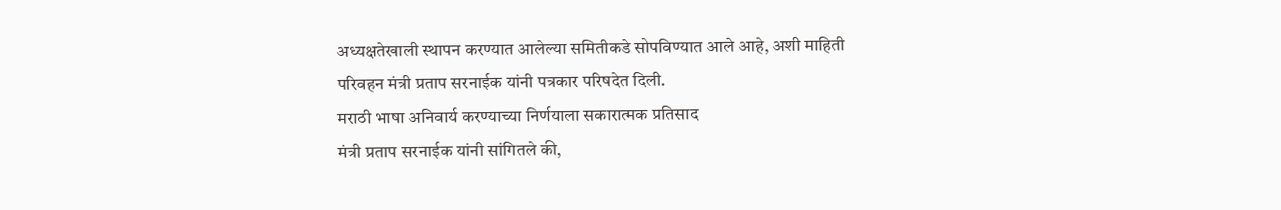अध्यक्षतेखाली स्थापन करण्यात आलेल्या समितीकडे सोपविण्यात आले आहे, अशी माहिती परिवहन मंत्री प्रताप सरनाईक यांनी पत्रकार परिषदेत दिली.
मराठी भाषा अनिवार्य करण्याच्या निर्णयाला सकारात्मक प्रतिसाद
मंत्री प्रताप सरनाईक यांनी सांगितले की,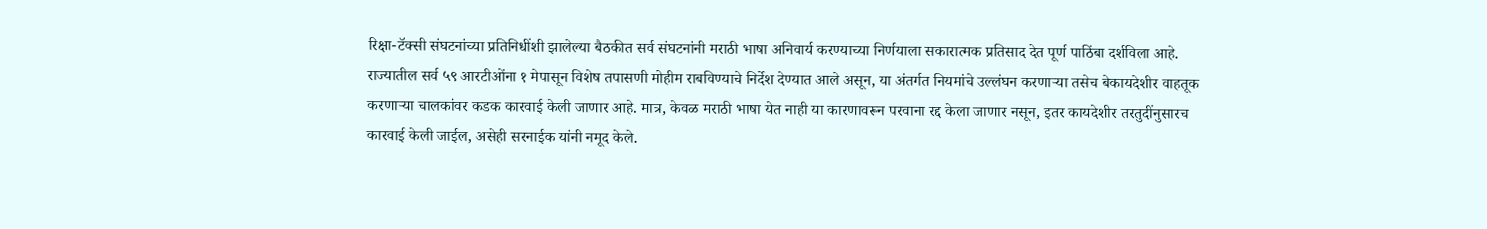रिक्षा-टॅक्सी संघटनांच्या प्रतिनिधींशी झालेल्या बैठकीत सर्व संघटनांनी मराठी भाषा अनिवार्य करण्याच्या निर्णयाला सकारात्मक प्रतिसाद देत पूर्ण पाठिंबा दर्शविला आहे. राज्यातील सर्व ५९ आरटीओंना १ मेपासून विशेष तपासणी मोहीम राबविण्याचे निर्देश देण्यात आले असून, या अंतर्गत नियमांचे उल्लंघन करणाऱ्या तसेच बेकायदेशीर वाहतूक करणाऱ्या चालकांवर कडक कारवाई केली जाणार आहे. मात्र, केवळ मराठी भाषा येत नाही या कारणावरून परवाना रद्द केला जाणार नसून, इतर कायदेशीर तरतुदींनुसारच कारवाई केली जाईल, असेही सरनाईक यांनी नमूद केले.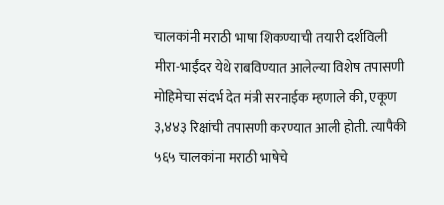चालकांनी मराठी भाषा शिकण्याची तयारी दर्शविली
मीरा-भाईंदर येथे राबविण्यात आलेल्या विशेष तपासणी मोहिमेचा संदर्भ देत मंत्री सरनाईक म्हणाले की, एकूण ३,४४३ रिक्षांची तपासणी करण्यात आली होती. त्यापैकी ५६५ चालकांना मराठी भाषेचे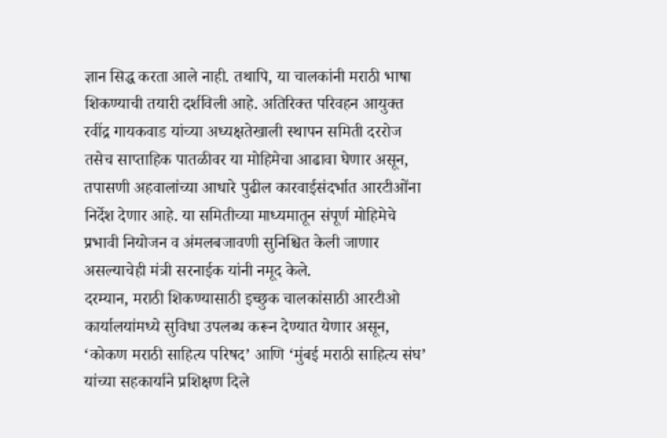ज्ञान सिद्ध करता आले नाही. तथापि, या चालकांनी मराठी भाषा शिकण्याची तयारी दर्शविली आहे. अतिरिक्त परिवहन आयुक्त रवींद्र गायकवाड यांच्या अध्यक्षतेखाली स्थापन समिती दररोज तसेच साप्ताहिक पातळीवर या मोहिमेचा आढावा घेणार असून, तपासणी अहवालांच्या आधारे पुढील कारवाईसंदर्भात आरटीओंना निर्देश देणार आहे. या समितीच्या माध्यमातून संपूर्ण मोहिमेचे प्रभावी नियोजन व अंमलबजावणी सुनिश्चित केली जाणार असल्याचेही मंत्री सरनाईक यांनी नमूद केले.
दरम्यान, मराठी शिकण्यासाठी इच्छुक चालकांसाठी आरटीओ कार्यालयांमध्ये सुविधा उपलब्ध करून देण्यात येणार असून, ‘कोकण मराठी साहित्य परिषद’ आणि ‘मुंबई मराठी साहित्य संघ’ यांच्या सहकार्याने प्रशिक्षण दिले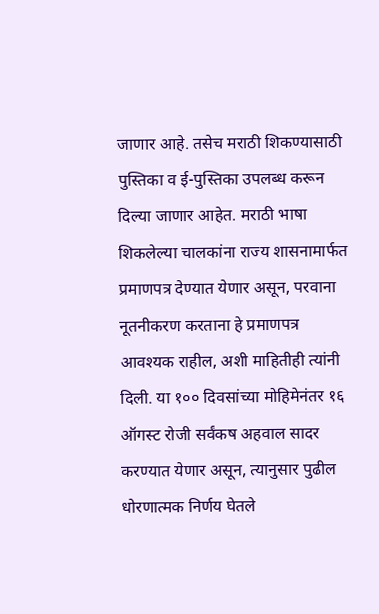जाणार आहे. तसेच मराठी शिकण्यासाठी पुस्तिका व ई-पुस्तिका उपलब्ध करून दिल्या जाणार आहेत. मराठी भाषा शिकलेल्या चालकांना राज्य शासनामार्फत प्रमाणपत्र देण्यात येणार असून, परवाना नूतनीकरण करताना हे प्रमाणपत्र आवश्यक राहील, अशी माहितीही त्यांनी दिली. या १०० दिवसांच्या मोहिमेनंतर १६ ऑगस्ट रोजी सर्वंकष अहवाल सादर करण्यात येणार असून, त्यानुसार पुढील धोरणात्मक निर्णय घेतले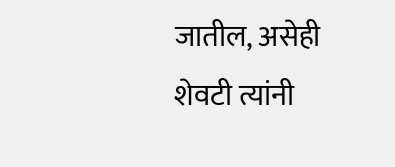जातील, असेही शेवटी त्यांनी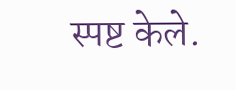स्पष्ट केले.